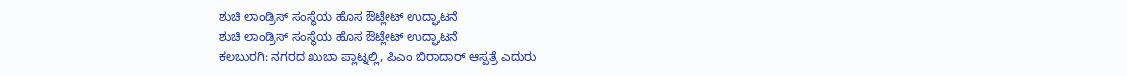ಶುಚಿ ಲಾಂಡ್ರಿಸ್ ಸಂಸ್ಥೆಯ ಹೊಸ ಔಟ್ಲೇಟ್ ಉದ್ಘಾಟನೆ
ಶುಚಿ ಲಾಂಡ್ರಿಸ್ ಸಂಸ್ಥೆಯ ಹೊಸ ಔಟ್ಲೇಟ್ ಉದ್ಘಾಟನೆ
ಕಲಬುರಗಿ: ನಗರದ ಖುಬಾ ಪ್ಲಾಟ್ನಲ್ಲಿ, ಪಿಎಂ ಬಿರಾದಾರ್ ಆಸ್ಪತ್ರೆ ಎದುರು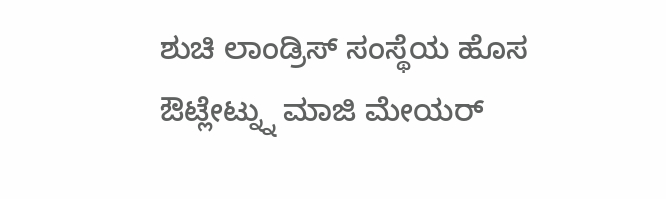ಶುಚಿ ಲಾಂಡ್ರಿಸ್ ಸಂಸ್ಥೆಯ ಹೊಸ ಔಟ್ಲೇಟ್ನ್ನು ಮಾಜಿ ಮೇಯರ್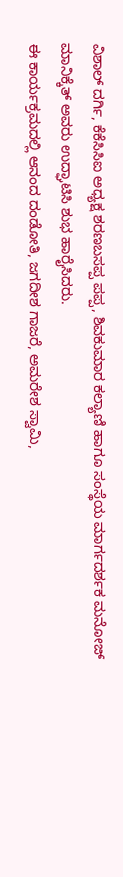ವಿಶಾಲ್ ದರ್ಗಿ, ಕೆಕೆಸಿಸಿಐ ಅಧ್ಯಕ್ಷ ಶರಣಬಸಪ್ಪ ಪಪ್ಪ, ಶಿವಕುಮಾರ ಕಲ್ಯಾಣಿ ಹಾಗೂ ಸಂಸ್ಥೆಯ ಮಾರ್ಗದರ್ಶಕ ಮನೋಜ್ ಮಾನಿಕ್ಕೆತ್ ಅವರು ಉದ್ಘಾಟಿಸಿ ಶುಭ ಹಾರೈಸಿದರು.
ಈ ಕಾರ್ಯಕ್ರಮದಲ್ಲಿ ಆನಂದ ದಂಡೋತಿ, ಜಗದೀಶ ಗಾಜರೆ, ಅಮರೇಶ ಸ್ವಾಮಿ,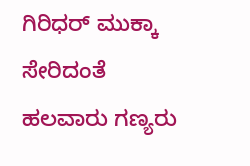ಗಿರಿಧರ್ ಮುಕ್ಕಾ ಸೇರಿದಂತೆ ಹಲವಾರು ಗಣ್ಯರು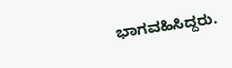ಭಾಗವಹಿಸಿದ್ದರು.